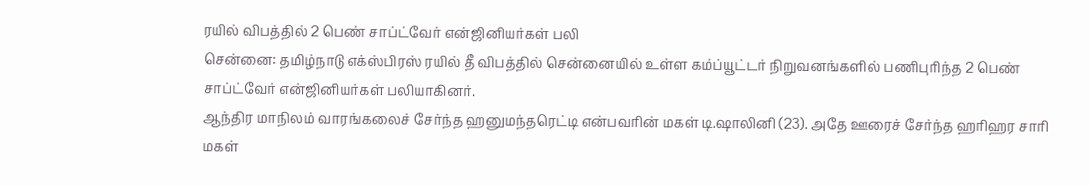ரயில் விபத்தில் 2 பெண் சாப்ட்வேர் என்ஜினியர்கள் பலி
சென்னை: தமிழ்நாடு எக்ஸ்பிரஸ் ரயில் தீ விபத்தில் சென்னையில் உள்ள கம்ப்யூட்டர் நிறுவனங்களில் பணிபுரிந்த 2 பெண் சாப்ட்வேர் என்ஜினியர்கள் பலியாகினர்.
ஆந்திர மாநிலம் வாரங்கலைச் சேர்ந்த ஹனுமந்தரெட்டி என்பவரின் மகள் டி.ஷாலினி (23). அதே ஊரைச் சேர்ந்த ஹரிஹர சாரி மகள்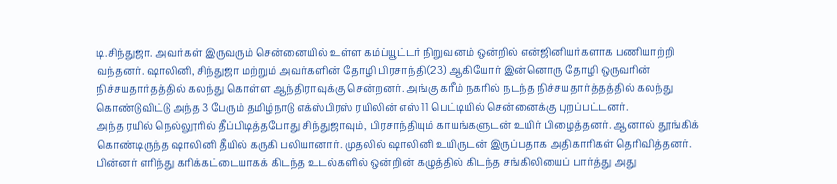டி.சிந்துஜா. அவர்கள் இருவரும் சென்னையில் உள்ள கம்ப்யூட்டர் நிறுவனம் ஒன்றில் என்ஜினியர்களாக பணியாற்றி வந்தனர். ஷாலினி, சிந்துஜா மற்றும் அவர்களின் தோழி பிரசாந்தி(23) ஆகியோர் இன்னொரு தோழி ஒருவரின் நிச்சயதார்தத்தில் கலந்து கொள்ள ஆந்திராவுக்கு சென்றனர். அங்கு கரீம் நகரில் நடந்த நிச்சயதார்த்தத்தில் கலந்து கொண்டுவிட்டு அந்த 3 பேரும் தமிழ்நாடு எக்ஸ்பிரஸ் ரயிலின் எஸ் 11 பெட்டியில் சென்னைக்கு புறப்பட்டனர்.
அந்த ரயில் நெல்லூரில் தீப்பிடித்தபோது சிந்துஜாவும், பிரசாந்தியும் காயங்களுடன் உயிர் பிழைத்தனர். ஆனால் தூங்கிக் கொண்டிருந்த ஷாலினி தீயில் கருகி பலியானார். முதலில் ஷாலினி உயிருடன் இருப்பதாக அதிகாரிகள் தெரிவித்தனர். பின்னர் எரிந்து கரிக்கட்டையாகக் கிடந்த உடல்களில் ஒன்றின் கழுத்தில் கிடந்த சங்கிலியைப் பார்த்து அது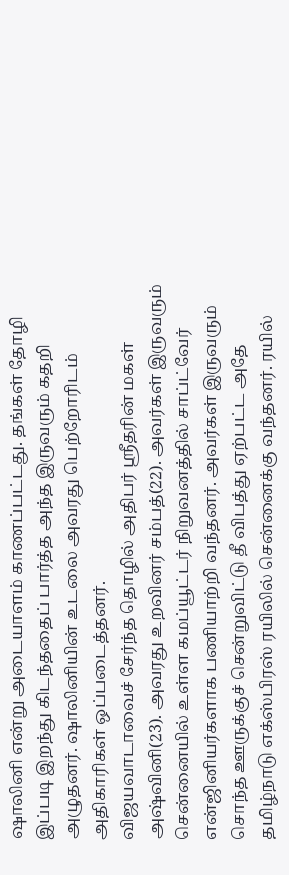ஷாலினி என்று அடையாளம் காணப்பட்டது. தங்கள் தோழி இப்படி இறந்து கிடந்ததைப் பார்த்த அந்த இருவரும் கதறி அழுதனர். ஷாலினியின் உடலை அவரது பெற்றோரிடம் அதிகாரிகள் ஒப்படைத்தனர்.
விஜயவாடாவைச் சேர்ந்த தொழில் அதிபர் ஸ்ரீதரின் மகள் அஷ்வினி(23). அவரது உறவினர் சம்பத்(22). அவர்கள் இருவரும் சென்னையில் உள்ள கமப்யூட்டர் நிறுவனத்தில் சாப்ட்வேர் என்ஜினியர்களாக பணியாற்றி வந்தனர். அவர்கள் இருவரும் சொந்த ஊருக்குச் சென்றுவிட்டு தீ விபத்து ஏற்பட்ட அதே தமிழ்நாடு எக்ஸ்பிரஸ் ரயிலில் சென்னைக்கு வந்தனர். ரயில்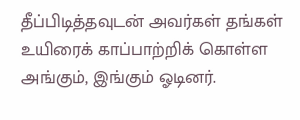தீப்பிடித்தவுடன் அவர்கள் தங்கள் உயிரைக் காப்பாற்றிக் கொள்ள அங்கும், இங்கும் ஓடினர்.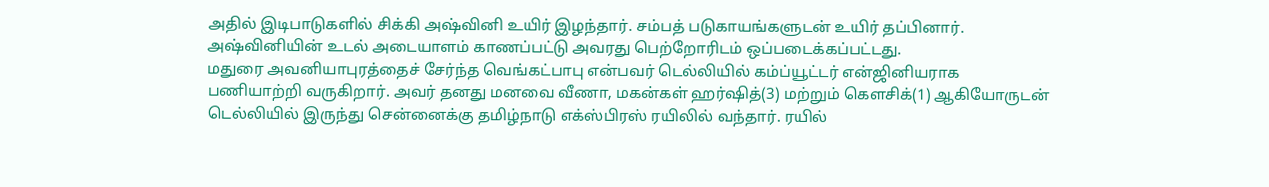அதில் இடிபாடுகளில் சிக்கி அஷ்வினி உயிர் இழந்தார். சம்பத் படுகாயங்களுடன் உயிர் தப்பினார். அஷ்வினியின் உடல் அடையாளம் காணப்பட்டு அவரது பெற்றோரிடம் ஒப்படைக்கப்பட்டது.
மதுரை அவனியாபுரத்தைச் சேர்ந்த வெங்கட்பாபு என்பவர் டெல்லியில் கம்ப்யூட்டர் என்ஜினியராக பணியாற்றி வருகிறார். அவர் தனது மனவை வீணா, மகன்கள் ஹர்ஷித்(3) மற்றும் கௌசிக்(1) ஆகியோருடன் டெல்லியில் இருந்து சென்னைக்கு தமிழ்நாடு எக்ஸ்பிரஸ் ரயிலில் வந்தார். ரயில்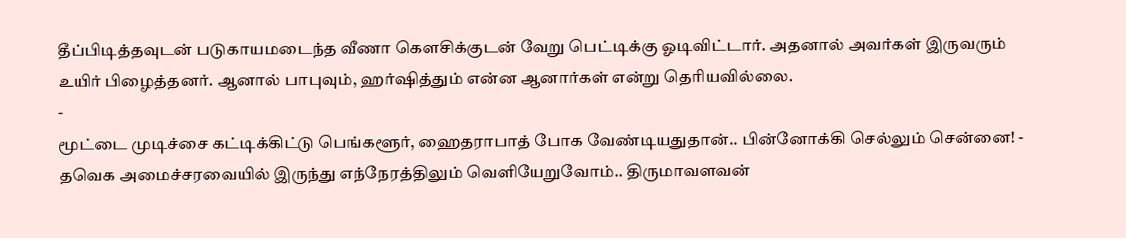தீப்பிடித்தவுடன் படுகாயமடைந்த வீணா கௌசிக்குடன் வேறு பெட்டிக்கு ஓடிவிட்டார். அதனால் அவர்கள் இருவரும் உயிர் பிழைத்தனர். ஆனால் பாபுவும், ஹர்ஷித்தும் என்ன ஆனார்கள் என்று தெரியவில்லை.
-
மூட்டை முடிச்சை கட்டிக்கிட்டு பெங்களூர், ஹைதராபாத் போக வேண்டியதுதான்.. பின்னோக்கி செல்லும் சென்னை! -
தவெக அமைச்சரவையில் இருந்து எந்நேரத்திலும் வெளியேறுவோம்.. திருமாவளவன்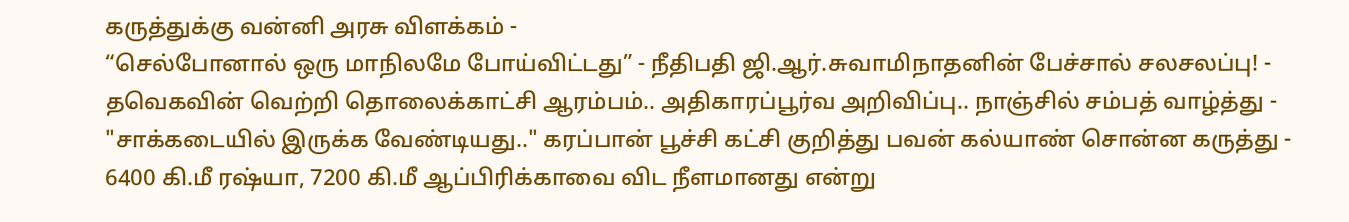கருத்துக்கு வன்னி அரசு விளக்கம் -
“செல்போனால் ஒரு மாநிலமே போய்விட்டது” - நீதிபதி ஜி.ஆர்.சுவாமிநாதனின் பேச்சால் சலசலப்பு! -
தவெகவின் வெற்றி தொலைக்காட்சி ஆரம்பம்.. அதிகாரப்பூர்வ அறிவிப்பு.. நாஞ்சில் சம்பத் வாழ்த்து -
"சாக்கடையில் இருக்க வேண்டியது.." கரப்பான் பூச்சி கட்சி குறித்து பவன் கல்யாண் சொன்ன கருத்து -
6400 கி.மீ ரஷ்யா, 7200 கி.மீ ஆப்பிரிக்காவை விட நீளமானது என்று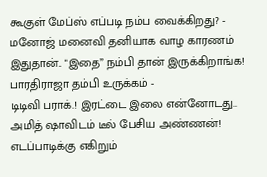கூகுள் மேப்ஸ் எப்படி நம்ப வைக்கிறது? -
மனோஜ் மனைவி தனியாக வாழ காரணம் இதுதான்.. "இதை” நம்பி தான் இருக்கிறாங்க! பாரதிராஜா தம்பி உருக்கம் -
டிடிவி பராக்.! இரட்டை இலை என்னோடது.. அமித் ஷாவிடம் டீல் பேசிய அண்ணன்! எடப்பாடிக்கு எகிறும்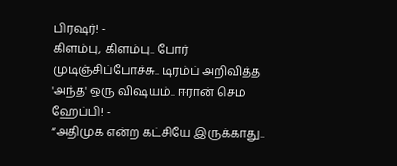பிரஷர்! -
கிளம்பு, கிளம்பு.. போர் முடிஞ்சிப்போச்சு.. டிரம்ப் அறிவித்த 'அந்த' ஒரு விஷயம்.. ஈரான் செம ஹேப்பி! -
“அதிமுக என்ற கட்சியே இருக்காது..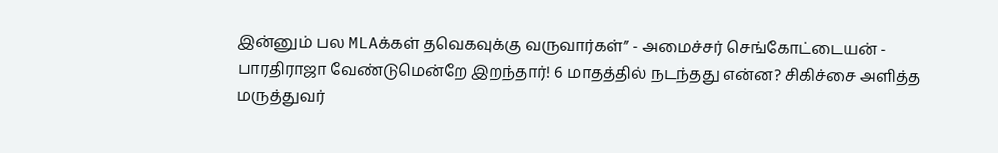இன்னும் பல MLAக்கள் தவெகவுக்கு வருவார்கள்” - அமைச்சர் செங்கோட்டையன் -
பாரதிராஜா வேண்டுமென்றே இறந்தார்! 6 மாதத்தில் நடந்தது என்ன? சிகிச்சை அளித்த மருத்துவர்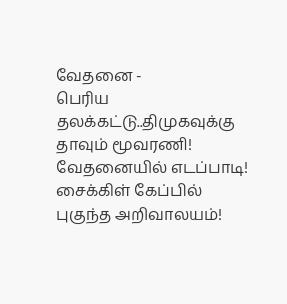வேதனை -
பெரிய தலக்கட்டு..திமுகவுக்கு தாவும் மூவரணி! வேதனையில் எடப்பாடி! சைக்கிள் கேப்பில் புகுந்த அறிவாலயம்!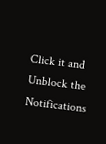Click it and Unblock the Notifications